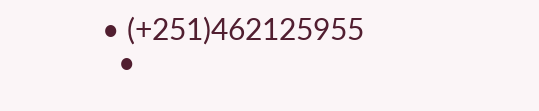• (+251)462125955
  •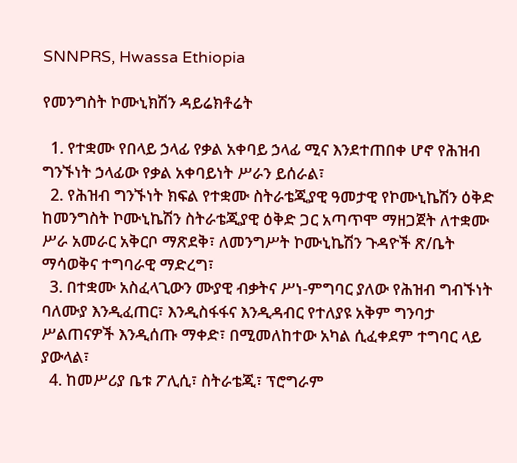SNNPRS, Hwassa Ethiopia

የመንግስት ኮሙኒክሽን ዳይሬክቶሬት

  1. የተቋሙ የበላይ ኃላፊ የቃል አቀባይ ኃላፊ ሚና እንደተጠበቀ ሆኖ የሕዝብ ግንኙነት ኃላፊው የቃል አቀባይነት ሥራን ይሰራል፣
  2. የሕዝብ ግንኙነት ክፍል የተቋሙ ስትራቴጂያዊ ዓመታዊ የኮሙኒኬሽን ዕቅድ ከመንግስት ኮሙኒኬሽን ስትራቴጂያዊ ዕቅድ ጋር አጣጥሞ ማዘጋጀት ለተቋሙ ሥራ አመራር አቅርቦ ማጽደቅ፣ ለመንግሥት ኮሙኒኬሽን ጉዳዮች ጽ/ቤት ማሳወቅና ተግባራዊ ማድረግ፣
  3. በተቋሙ አስፈላጊውን ሙያዊ ብቃትና ሥነ-ምግባር ያለው የሕዝብ ግብኙነት ባለሙያ እንዲፈጠር፣ እንዲስፋፋና እንዲዳብር የተለያዩ አቅም ግንባታ ሥልጠናዎች እንዲሰጡ ማቀድ፣ በሚመለከተው አካል ሲፈቀደም ተግባር ላይ ያውላል፣
  4. ከመሥሪያ ቤቱ ፖሊሲ፣ ስትራቴጂ፣ ፕሮግራም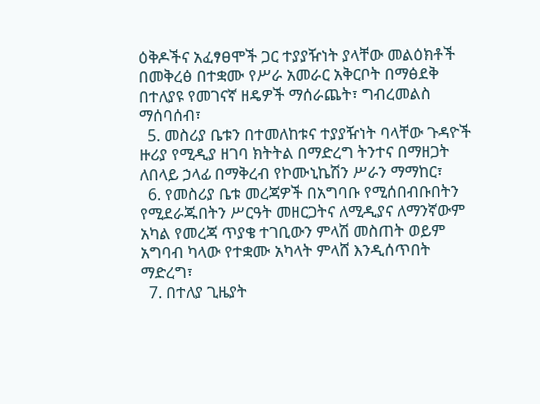ዕቅዶችና አፈፃፀሞች ጋር ተያያዥነት ያላቸው መልዕክቶች በመቅረፅ በተቋሙ የሥራ አመራር አቅርቦት በማፅደቅ በተለያዩ የመገናኛ ዘዴዎች ማሰራጨት፣ ግብረመልስ ማሰባሰብ፣
  5. መስሪያ ቤቱን በተመለከቱና ተያያዥነት ባላቸው ጉዳዮች ዙሪያ የሚዲያ ዘገባ ክትትል በማድረግ ትንተና በማዘጋት ለበላይ ኃላፊ በማቅረብ የኮሙኒኬሽን ሥራን ማማከር፣
  6. የመስሪያ ቤቱ መረጃዎች በአግባቡ የሚሰበብቡበትን የሚደራጁበትን ሥርዓት መዘርጋትና ለሚዲያና ለማንኛውም አካል የመረጃ ጥያቄ ተገቢውን ምላሽ መስጠት ወይም አግባብ ካላው የተቋሙ አካላት ምላሸ እንዲሰጥበት ማድረግ፣
  7. በተለያ ጊዜያት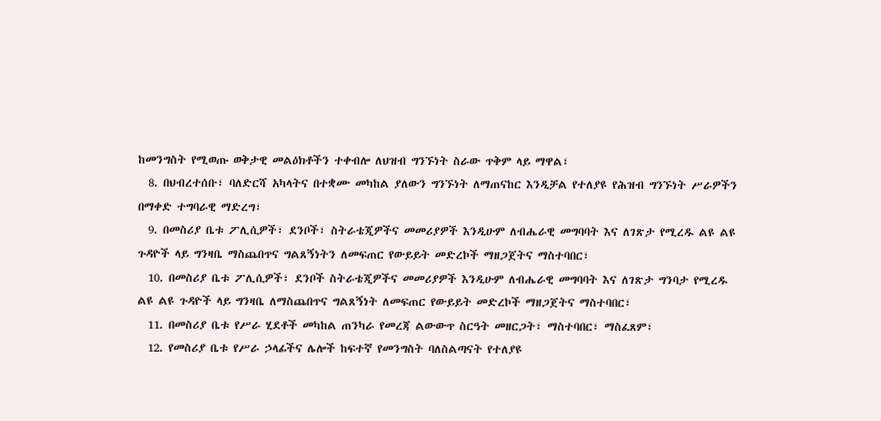ከመንግስት የሚወጡ ወቅታዊ መልዕክቶችን ተቀብሎ ለህዝብ ግንኙነት ስራው ጥቅም ላይ ማዋል፣
  8. በህብረተሰቡ፣ ባለድርሻ አካላትና በተቋሙ መካከል ያለውን ግንኙነት ለማጠናከር እንዲቻል የተለያዩ የሕዝብ ግንኙነት ሥራዎችን በማቀድ ተግባራዊ ማድረግ፣
  9. በመስሪያ ቤቱ ፖሊሲዎች፣ ደንቦች፣ ስትራቴጂዎችና መመሪያዎች እንዲሁም ለብሔራዊ መግባባት እና ለገጽታ የሚረዱ ልዩ ልዩ ጉዳዮች ላይ ግንዛቤ ማስጨበጥና ግልጸኝነትን ለመፍጠር የውይይት መድረኮች ማዘጋጀትና ማስተባበር፣
  10. በመስሪያ ቤቱ ፖሊሲዎች፣ ደንቦች ስትራቴጂዎችና መመሪያዎች እንዲሁም ለብሔራዊ መግባባት እና ለገጽታ ግንባታ የሚረዱ ልዩ ልዩ ጉዳዮች ላይ ግንዛቤ ለማስጨበጥና ግልጸኝነት ለመፍጠር የውይይት መድረኮች ማዘጋጀትና ማስተባበር፣
  11. በመስሪያ ቤቱ የሥራ ሂደቶች መካከል ጠንካራ የመረጃ ልውውጥ ስርዓት መዘርጋት፣ ማስተባበር፣ ማስፈጸም፣
  12. የመስሪያ ቤቱ የሥራ ኃላፊችና ሌሎች ከፍተኛ የመንግስት ባለስልጣናት የተለያዩ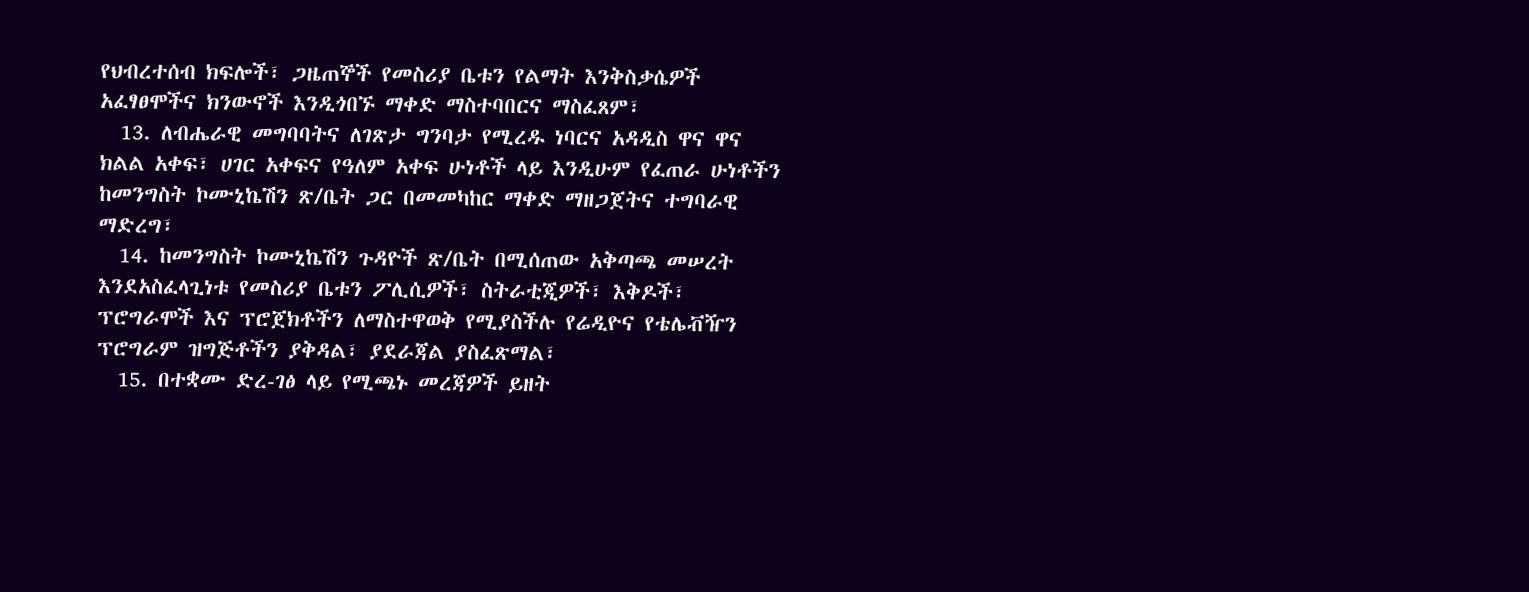የህብረተሰብ ክፍሎች፣ ጋዜጠኞች የመስሪያ ቤቱን የልማት እንቅስቃሴዎች አፈፃፀሞችና ክንውኖች እንዲጎበኙ ማቀድ ማስተባበርና ማስፈጸም፣
  13. ለብሔራዊ መግባባትና ለገጽታ ግንባታ የሚረዱ ነባርና አዳዲስ ዋና ዋና ክልል አቀፍ፣ ሀገር አቀፍና የዓለም አቀፍ ሁነቶች ላይ እንዲሁም የፈጠራ ሁነቶችን ከመንግስት ኮሙኒኬሽን ጽ/ቤት ጋር በመመካከር ማቀድ ማዘጋጀትና ተግባራዊ ማድረግ፣
  14. ከመንግስት ኮሙኒኬሽን ጉዳዮች ጽ/ቤት በሚሰጠው አቅጣጫ መሠረት እንደአስፈላጊነቱ የመስሪያ ቤቱን ፖሊሲዎች፣ ስትራቲጂዎች፣ እቅዶች፣ ፕሮግራሞች እና ፕሮጀክቶችን ለማስተዋወቅ የሚያስችሉ የሬዲዮና የቴሌቭዥን ፕሮግራም ዝግጅቶችን ያቅዳል፣ ያደራጃል ያስፈጽማል፣
  15. በተቋሙ ድረ-ገፅ ላይ የሚጫኑ መረጃዎች ይዘት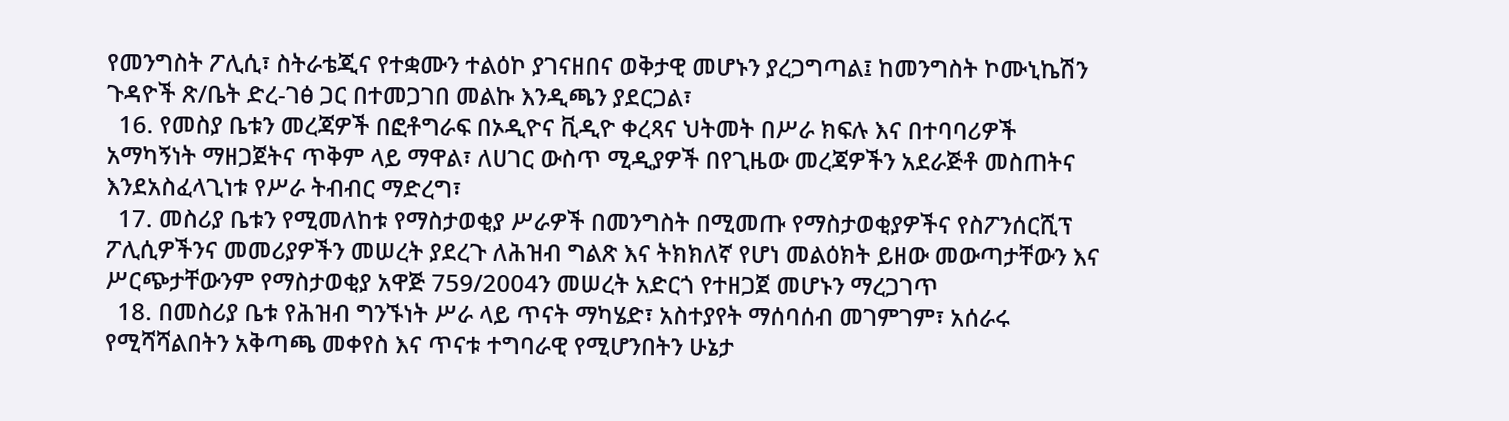የመንግስት ፖሊሲ፣ ስትራቴጂና የተቋሙን ተልዕኮ ያገናዘበና ወቅታዊ መሆኑን ያረጋግጣል፤ ከመንግስት ኮሙኒኬሽን ጉዳዮች ጽ/ቤት ድረ-ገፅ ጋር በተመጋገበ መልኩ እንዲጫን ያደርጋል፣
  16. የመስያ ቤቱን መረጃዎች በፎቶግራፍ በኦዲዮና ቪዲዮ ቀረጻና ህትመት በሥራ ክፍሉ እና በተባባሪዎች አማካኝነት ማዘጋጀትና ጥቅም ላይ ማዋል፣ ለሀገር ውስጥ ሚዲያዎች በየጊዜው መረጃዎችን አደራጅቶ መስጠትና እንደአስፈላጊነቱ የሥራ ትብብር ማድረግ፣
  17. መስሪያ ቤቱን የሚመለከቱ የማስታወቂያ ሥራዎች በመንግስት በሚመጡ የማስታወቂያዎችና የስፖንሰርሺፕ ፖሊሲዎችንና መመሪያዎችን መሠረት ያደረጉ ለሕዝብ ግልጽ እና ትክክለኛ የሆነ መልዕክት ይዘው መውጣታቸውን እና ሥርጭታቸውንም የማስታወቂያ አዋጅ 759/2004ን መሠረት አድርጎ የተዘጋጀ መሆኑን ማረጋገጥ
  18. በመስሪያ ቤቱ የሕዝብ ግንኙነት ሥራ ላይ ጥናት ማካሄድ፣ አስተያየት ማሰባሰብ መገምገም፣ አሰራሩ የሚሻሻልበትን አቅጣጫ መቀየስ እና ጥናቱ ተግባራዊ የሚሆንበትን ሁኔታ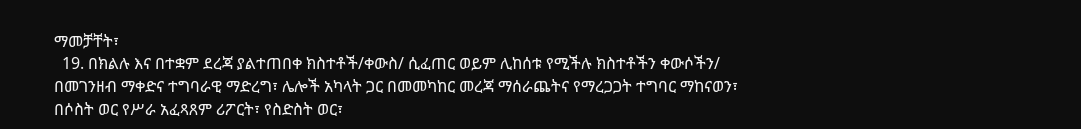ማመቻቸት፣
  19. በክልሉ እና በተቋም ደረጃ ያልተጠበቀ ክስተቶች/ቀውስ/ ሲፈጠር ወይም ሊከሰቱ የሚችሉ ክስተቶችን ቀውሶችን/ በመገንዘብ ማቀድና ተግባራዊ ማድረግ፣ ሌሎች አካላት ጋር በመመካከር መረጃ ማሰራጨትና የማረጋጋት ተግባር ማከናወን፣ በሶስት ወር የሥራ አፈጻጸም ሪፖርት፣ የስድስት ወር፣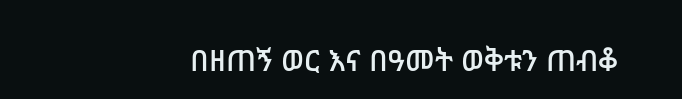በዘጠኝ ወር እና በዓመት ወቅቱን ጠብቆ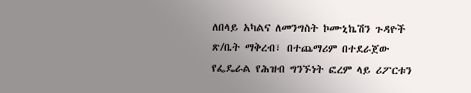ለበላይ አካልና ለመንግስት ኮሙኒኬሽን ጉዳዮች ጽ/ቤት ማቅረብ፣ በተጨማሪም በተደራጀው የፌዴራል የሕዝብ ግንኙነት ፎረም ላይ ሪፖርቱን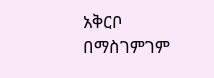አቅርቦ በማስገምገም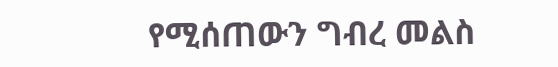የሚሰጠውን ግብረ መልስ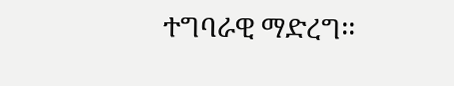ተግባራዊ ማድረግ፡፡